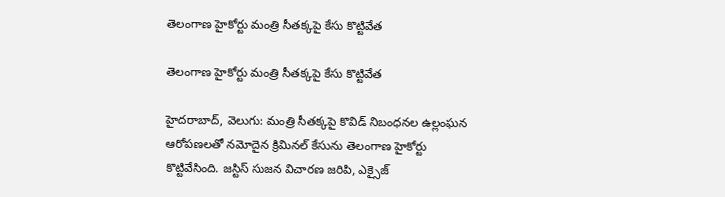తెలంగాణ హైకోర్టు మంత్రి సీతక్కపై కేసు కొట్టివేత

తెలంగాణ హైకోర్టు మంత్రి సీతక్కపై కేసు కొట్టివేత

హైదరాబాద్, వెలుగు: మంత్రి సీతక్కపై కొవిడ్ నిబంధనల ఉల్లంఘన ఆరోపణలతో నమోదైన క్రిమినల్ కేసును తెలంగాణ హైకోర్టు కొట్టివేసింది. జస్టిస్ సుజన విచారణ జరిపి, ఎక్సైజ్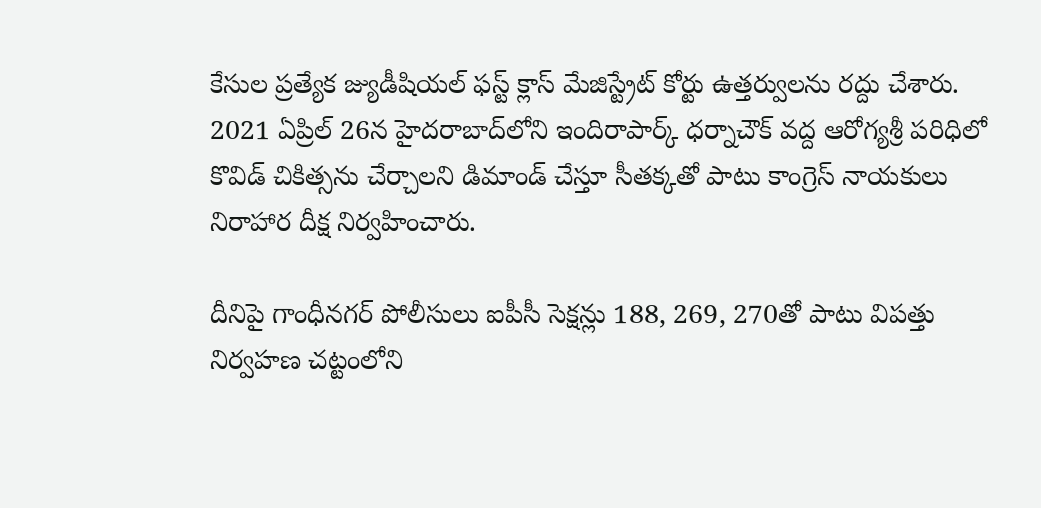కేసుల ప్రత్యేక జ్యుడీషియల్ ఫస్ట్ క్లాస్ మేజిస్ట్రేట్ కోర్టు ఉత్తర్వులను రద్దు చేశారు. 2021 ఏప్రిల్ 26న హైదరాబాద్‌‌‌‌‌‌‌‌లోని ఇందిరాపార్క్ ధర్నాచౌక్ వద్ద ఆరోగ్యశ్రీ పరిధిలో కొవిడ్ చికిత్సను చేర్చాలని డిమాండ్ చేస్తూ సీతక్కతో పాటు కాంగ్రెస్ నాయకులు నిరాహార దీక్ష నిర్వహించారు.

దీనిపై గాంధీనగర్ పోలీసులు ఐపీసీ సెక్షన్లు 188, 269, 270తో పాటు విపత్తు నిర్వహణ చట్టంలోని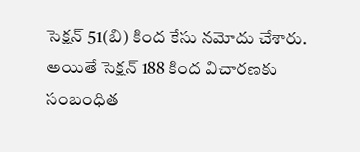సెక్షన్ 51(బి) కింద కేసు నమోదు చేశారు. అయితే సెక్షన్ 188 కింద విచారణకు సంబంధిత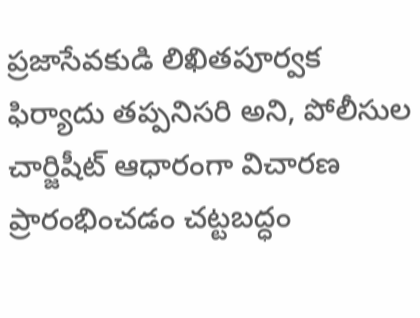ప్రజాసేవకుడి లిఖితపూర్వక ఫిర్యాదు తప్పనిసరి అని, పోలీసుల చార్జిషీట్ ఆధారంగా విచారణ ప్రారంభించడం చట్టబద్ధం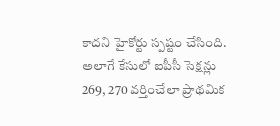కాదని హైకోర్టు స్పష్టం చేసింది. అలాగే కేసులో ఐపీసీ సెక్షన్లు 269, 270 వర్తించేలా ప్రాథమిక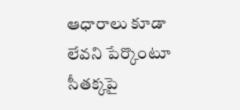ఆధారాలు కూడా లేవని పేర్కొంటూ సీతక్కపై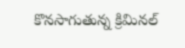కొనసాగుతున్న క్రిమినల్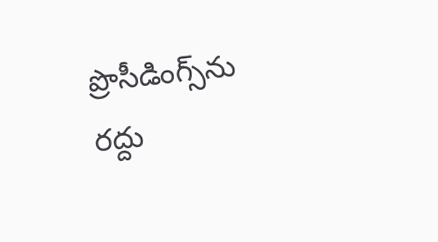ప్రొసీడింగ్స్‌‌‌‌‌‌‌‌ను రద్దు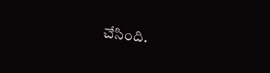చేసింది.